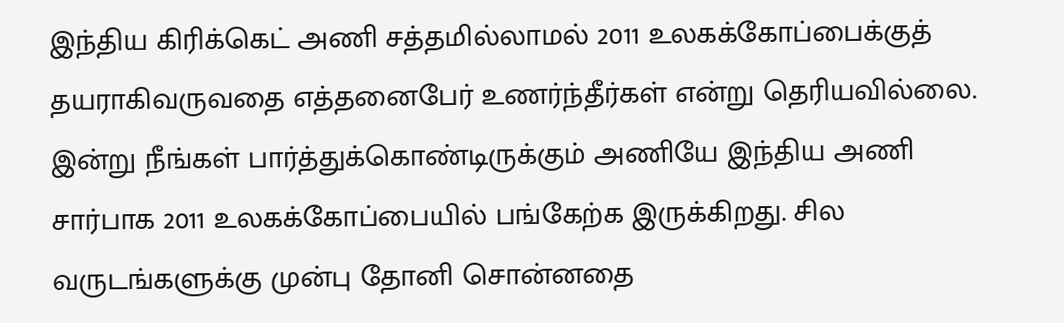இந்திய கிரிக்கெட் அணி சத்தமில்லாமல் 2011 உலகக்கோப்பைக்குத் தயராகிவருவதை எத்தனைபேர் உணர்ந்தீர்கள் என்று தெரியவில்லை. இன்று நீங்கள் பார்த்துக்கொண்டிருக்கும் அணியே இந்திய அணி சார்பாக 2011 உலகக்கோப்பையில் பங்கேற்க இருக்கிறது. சில வருடங்களுக்கு முன்பு தோனி சொன்னதை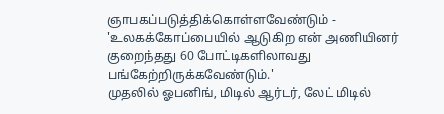ஞாபகப்படுத்திக்கொள்ளவேண்டும் - 'உலகக்கோப்பையில் ஆடுகிற என் அணியினர் குறைந்தது 60 போட்டிகளிலாவது பங்கேற்றிருக்கவேண்டும்.'
முதலில் ஓபனிங், மிடில் ஆர்டர், லேட் மிடில்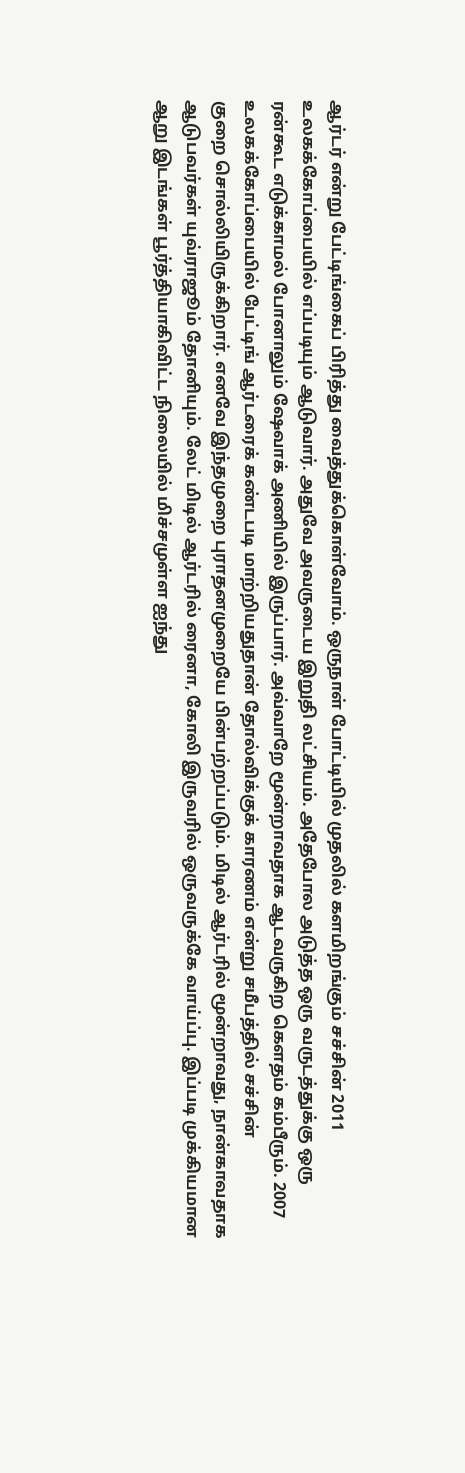ஆர்டர் என்று பேட்டிங்கைப் பிரித்து வைத்துக்கொள்வோம். ஒருநாள் போட்டியில் முதலில் களமிறங்கும் சச்சின் 2011 உலகக்கோப்பையில் எப்படியும் ஆடுவார். அதுவே அவருடைய இறுதி லட்சியம். அதேபோல அடுத்த ஒரு வருடத்துக்கு ஒரு ரன்கூட எடுக்காமல் போனாலும் ஷேவாக் அணியில் இருப்பார். அவ்வாறே மூன்றாவதாக ஆடவருகிற கெளதம் கம்பீரும். 2007 உலகக்கோப்பையில் பேட்டிங் ஆர்டரைக் கண்டபடி மாற்றியதுதான் தோல்விக்குக் காரணம் என்று சமீபத்தில் சச்சின்
குறை சொல்லியிருக்கிறார். எனவே இந்தமுறை புராதனமுறையே பின்பற்றப்படும். மிடில் ஆர்டரில் மூன்றாவது, நான்காவதாக ஆடுபவர்கள் யுவ்ராஜூம் தோனியும். லேட் மிடில் ஆர்டரில் ரைனா, கோலி இருவரில் ஒருவருக்கே வாய்ப்பு. இப்படி முக்கியமான ஆறு இடங்கள் பூர்த்தியாகிவிட்ட நிலையில் மிச்சமுள்ள ஐந்து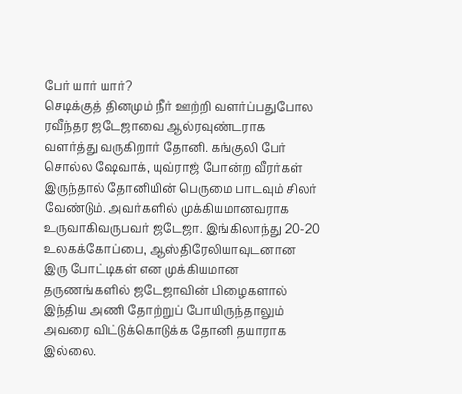பேர் யார் யார்?
செடிக்குத் தினமும் நீர் ஊற்றி வளர்ப்பதுபோல ரவீந்தர ஜடேஜாவை ஆல்ரவுண்டராக வளர்த்து வருகிறார் தோனி. கங்குலி பேர் சொல்ல ஷேவாக், யுவ்ராஜ் போன்ற வீரர்கள் இருந்தால் தோனியின் பெருமை பாடவும் சிலர் வேண்டும். அவர்களில் முக்கியமானவராக உருவாகிவருபவர் ஜடேஜா. இங்கிலாந்து 20-20 உலகக்கோப்பை, ஆஸ்திரேலியாவுடனான இரு போட்டிகள் என முக்கியமான தருணங்களில் ஜடேஜாவின் பிழைகளால் இந்திய அணி தோற்றுப் போயிருந்தாலும் அவரை விட்டுக்கொடுக்க தோனி தயாராக இல்லை.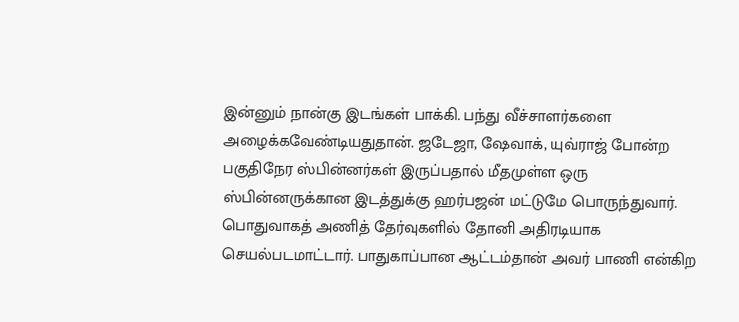இன்னும் நான்கு இடங்கள் பாக்கி. பந்து வீச்சாளர்களை அழைக்கவேண்டியதுதான். ஜடேஜா, ஷேவாக், யுவ்ராஜ் போன்ற பகுதிநேர ஸ்பின்னர்கள் இருப்பதால் மீதமுள்ள ஒரு ஸ்பின்னருக்கான இடத்துக்கு ஹர்பஜன் மட்டுமே பொருந்துவார். பொதுவாகத் அணித் தேர்வுகளில் தோனி அதிரடியாக செயல்படமாட்டார். பாதுகாப்பான ஆட்டம்தான் அவர் பாணி என்கிற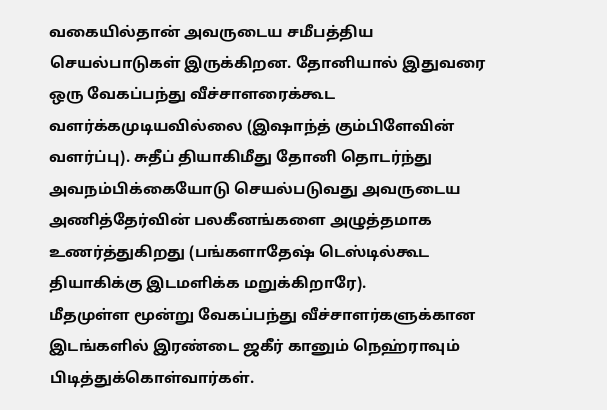வகையில்தான் அவருடைய சமீபத்திய செயல்பாடுகள் இருக்கிறன. தோனியால் இதுவரை ஒரு வேகப்பந்து வீச்சாளரைக்கூட வளர்க்கமுடியவில்லை (இஷாந்த் கும்பிளேவின் வளர்ப்பு). சுதீப் தியாகிமீது தோனி தொடர்ந்து அவநம்பிக்கையோடு செயல்படுவது அவருடைய அணித்தேர்வின் பலகீனங்களை அழுத்தமாக உணர்த்துகிறது (பங்களாதேஷ் டெஸ்டில்கூட தியாகிக்கு இடமளிக்க மறுக்கிறாரே).
மீதமுள்ள மூன்று வேகப்பந்து வீச்சாளர்களுக்கான இடங்களில் இரண்டை ஜகீர் கானும் நெஹ்ராவும் பிடித்துக்கொள்வார்கள்.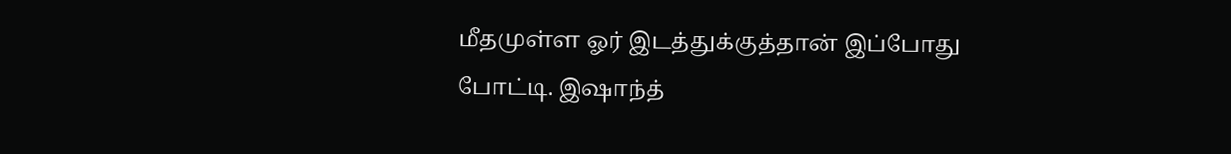மீதமுள்ள ஓர் இடத்துக்குத்தான் இப்போது போட்டி. இஷாந்த்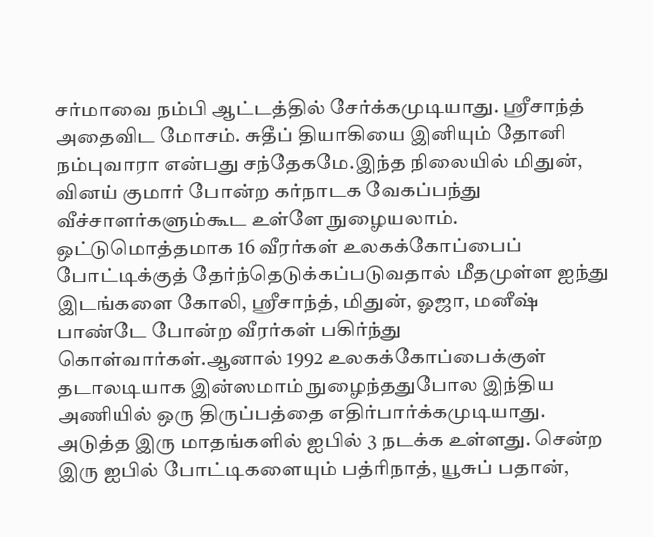சர்மாவை நம்பி ஆட்டத்தில் சேர்க்கமுடியாது. ஸ்ரீசாந்த் அதைவிட மோசம். சுதீப் தியாகியை இனியும் தோனி நம்புவாரா என்பது சந்தேகமே.இந்த நிலையில் மிதுன், வினய் குமார் போன்ற கர்நாடக வேகப்பந்து வீச்சாளர்களும்கூட உள்ளே நுழையலாம்.
ஒட்டுமொத்தமாக 16 வீரர்கள் உலகக்கோப்பைப் போட்டிக்குத் தேர்ந்தெடுக்கப்படுவதால் மீதமுள்ள ஐந்து இடங்களை கோலி, ஸ்ரீசாந்த், மிதுன், ஓஜா, மனீஷ் பாண்டே போன்ற வீரர்கள் பகிர்ந்து கொள்வார்கள்.ஆனால் 1992 உலகக்கோப்பைக்குள் தடாலடியாக இன்ஸமாம் நுழைந்ததுபோல இந்திய அணியில் ஒரு திருப்பத்தை எதிர்பார்க்கமுடியாது.
அடுத்த இரு மாதங்களில் ஐபில் 3 நடக்க உள்ளது. சென்ற இரு ஐபில் போட்டிகளையும் பத்ரிநாத், யூசுப் பதான்,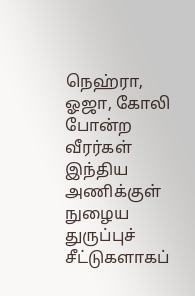நெஹ்ரா, ஓஜா, கோலி போன்ற வீரர்கள் இந்திய அணிக்குள் நுழைய துருப்புச் சீட்டுகளாகப்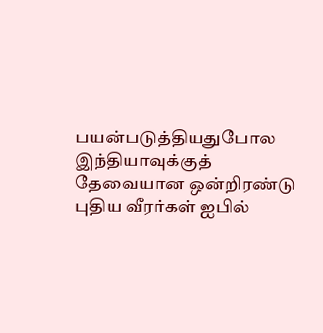பயன்படுத்தியதுபோல இந்தியாவுக்குத் தேவையான ஒன்றிரண்டு புதிய வீரர்கள் ஐபில்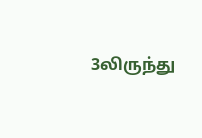3லிருந்து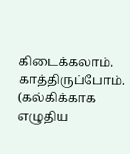கிடைக்கலாம். காத்திருப்போம்.
(கல்கிக்காக எழுதிய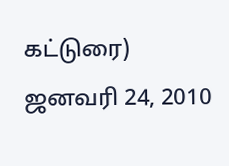கட்டுரை)
ஜனவரி 24, 2010